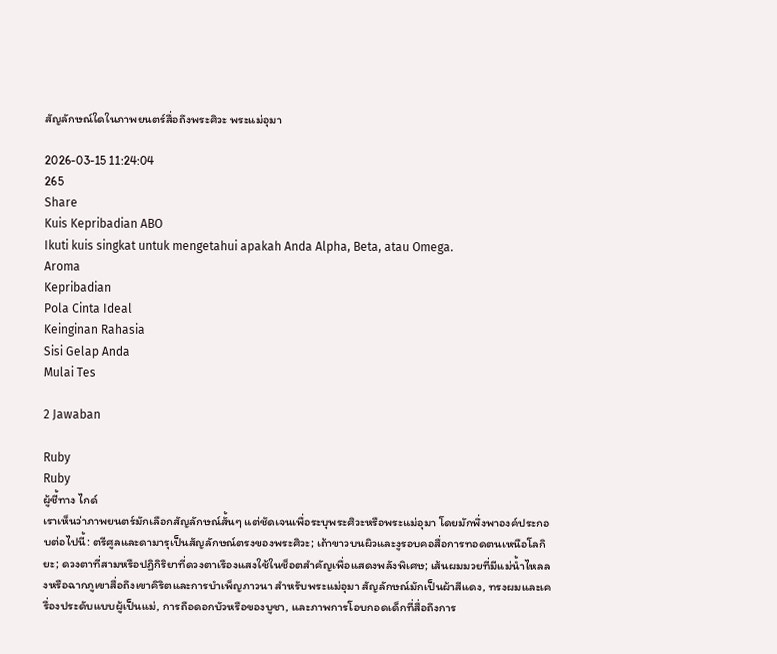สัญลักษณ์ใดในภาพยนตร์สื่อถึงพระศิวะ พระแม่อุมา

2026-03-15 11:24:04
265
Share
Kuis Kepribadian ABO
Ikuti kuis singkat untuk mengetahui apakah Anda Alpha, Beta, atau Omega.
Aroma
Kepribadian
Pola Cinta Ideal
Keinginan Rahasia
Sisi Gelap Anda
Mulai Tes

2 Jawaban

Ruby
Ruby
ผู้ชี้ทาง ไกด์
เราเห็นว่าภาพยนตร์มักเลือกสัญลักษณ์สั้นๆ แต่ชัดเจนเพื่อระบุพระศิวะหรือพระแม่อุมา โดยมักพึ่งพาองค์ประกอบต่อไปนี้: ตรีศูลและดามารุเป็นสัญลักษณ์ตรงของพระศิวะ; เถ้าขาวบนผิวและงูรอบคอสื่อการทอดตนเหนือโลกิยะ; ดวงตาที่สามหรือปฏิกิริยาที่ดวงตาเรืองแสงใช้ในช็อตสำคัญเพื่อแสดงพลังพิเศษ; เส้นผมมวยที่มีแม่น้ำไหลลงหรือฉากภูเขาสื่อถึงเขาคิริตและการบำเพ็ญภาวนา สำหรับพระแม่อุมา สัญลักษณ์มักเป็นผ้าสีแดง, ทรงผมและเครื่องประดับแบบผู้เป็นแม่, การถือดอกบัวหรือของบูชา, และภาพการโอบกอดเด็กที่สื่อถึงการ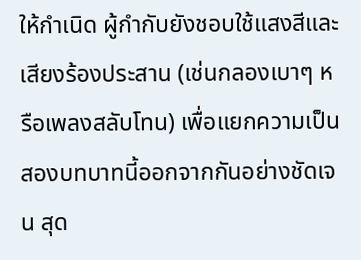ให้กำเนิด ผู้กำกับยังชอบใช้แสงสีและเสียงร้องประสาน (เช่นกลองเบาๆ หรือเพลงสลับโทน) เพื่อแยกความเป็นสองบทบาทนี้ออกจากกันอย่างชัดเจน สุด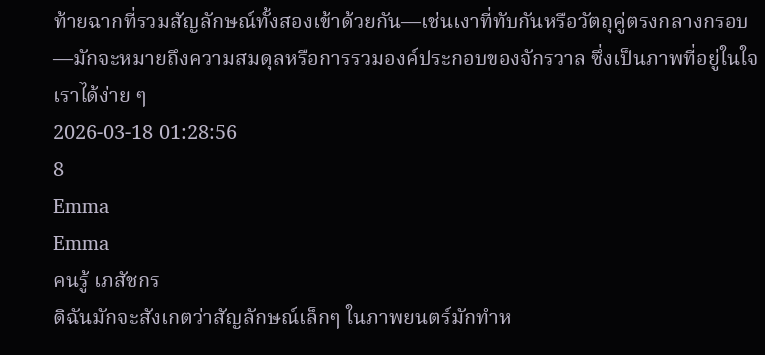ท้ายฉากที่รวมสัญลักษณ์ทั้งสองเข้าด้วยกัน—เช่นเงาที่ทับกันหรือวัตถุคู่ตรงกลางกรอบ—มักจะหมายถึงความสมดุลหรือการรวมองค์ประกอบของจักรวาล ซึ่งเป็นภาพที่อยู่ในใจเราได้ง่าย ๆ
2026-03-18 01:28:56
8
Emma
Emma
คนรู้ เภสัชกร
ดิฉันมักจะสังเกตว่าสัญลักษณ์เล็กๆ ในภาพยนตร์มักทำห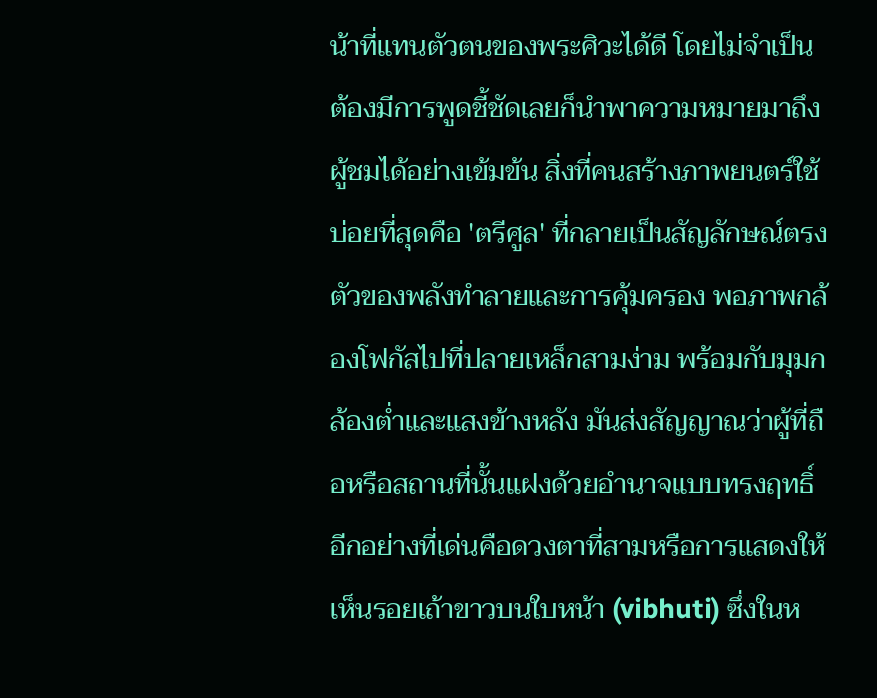น้าที่แทนตัวตนของพระศิวะได้ดี โดยไม่จำเป็นต้องมีการพูดชี้ชัดเลยก็นำพาความหมายมาถึงผู้ชมได้อย่างเข้มข้น สิ่งที่คนสร้างภาพยนตร์ใช้บ่อยที่สุดคือ 'ตรีศูล' ที่กลายเป็นสัญลักษณ์ตรงตัวของพลังทำลายและการคุ้มครอง พอภาพกล้องโฟกัสไปที่ปลายเหล็กสามง่าม พร้อมกับมุมกล้องต่ำและแสงข้างหลัง มันส่งสัญญาณว่าผู้ที่ถือหรือสถานที่นั้นแฝงด้วยอำนาจแบบทรงฤทธิ์ อีกอย่างที่เด่นคือดวงตาที่สามหรือการแสดงให้เห็นรอยเถ้าขาวบนใบหน้า (vibhuti) ซึ่งในห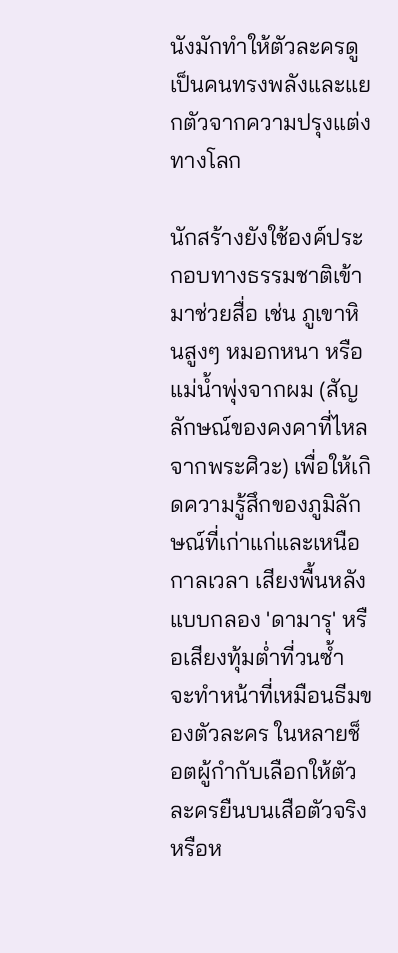นังมักทำให้ตัวละครดูเป็นคนทรงพลังและแยกตัวจากความปรุงแต่งทางโลก

นักสร้างยังใช้องค์ประกอบทางธรรมชาติเข้ามาช่วยสื่อ เช่น ภูเขาหินสูงๆ หมอกหนา หรือแม่น้ำพุ่งจากผม (สัญลักษณ์ของคงคาที่ไหลจากพระศิวะ) เพื่อให้เกิดความรู้สึกของภูมิลักษณ์ที่เก่าแก่และเหนือกาลเวลา เสียงพื้นหลังแบบกลอง 'ดามารุ' หรือเสียงทุ้มต่ำที่วนซ้ำ จะทำหน้าที่เหมือนธีมของตัวละคร ในหลายช็อตผู้กำกับเลือกให้ตัวละครยืนบนเสือตัวจริงหรือห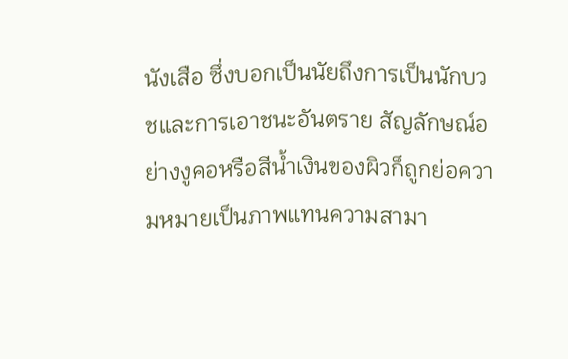นังเสือ ซึ่งบอกเป็นนัยถึงการเป็นนักบวชและการเอาชนะอันตราย สัญลักษณ์อย่างงูคอหรือสีน้ำเงินของผิวก็ถูกย่อความหมายเป็นภาพแทนความสามา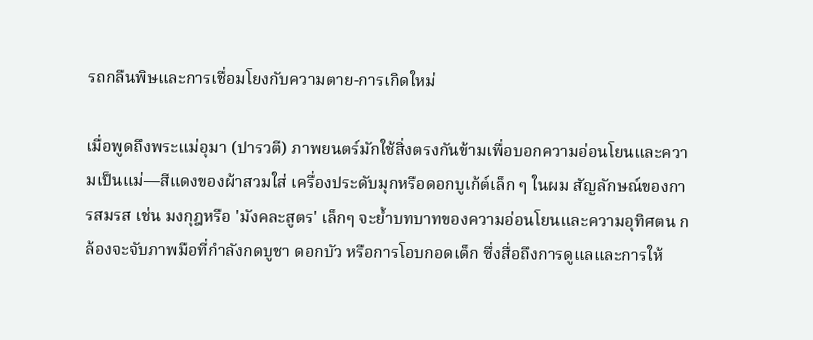รถกลืนพิษและการเชื่อมโยงกับความตาย-การเกิดใหม่

เมื่อพูดถึงพระแม่อุมา (ปารวตี) ภาพยนตร์มักใช้สิ่งตรงกันข้ามเพื่อบอกความอ่อนโยนและความเป็นแม่—สีแดงของผ้าสวมใส่ เครื่องประดับมุกหรือดอกบูเก้ต์เล็ก ๆ ในผม สัญลักษณ์ของการสมรส เช่น มงกุฎหรือ 'มังคละสูตร' เล็กๆ จะย้ำบทบาทของความอ่อนโยนและความอุทิศตน กล้องจะจับภาพมือที่กำลังกดบูชา ดอกบัว หรือการโอบกอดเด็ก ซึ่งสื่อถึงการดูแลและการให้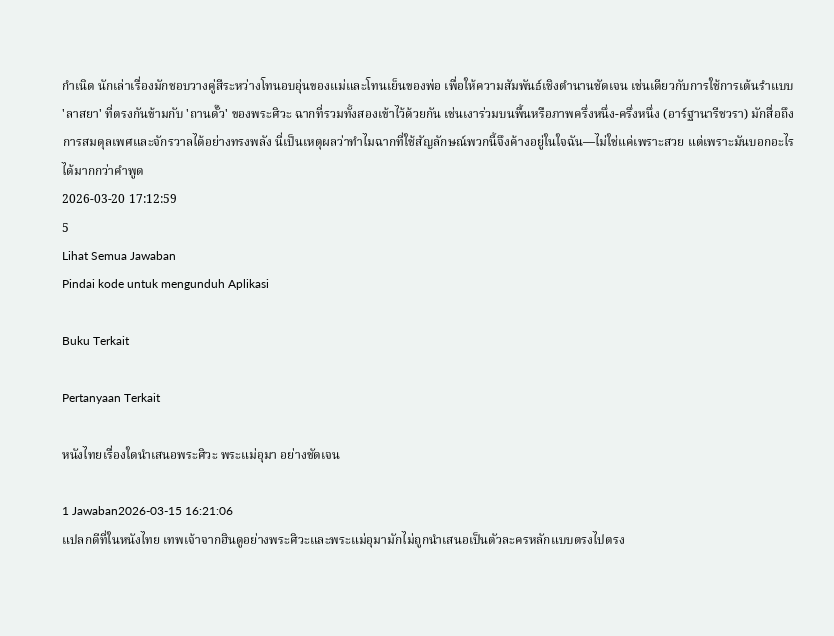กำเนิด นักเล่าเรื่องมักชอบวางคู่สีระหว่างโทนอบอุ่นของแม่และโทนเย็นของพ่อ เพื่อให้ความสัมพันธ์เชิงตำนานชัดเจน เช่นเดียวกับการใช้การเต้นรำแบบ 'ลาสยา' ที่ตรงกันข้ามกับ 'ถานดั๊ว' ของพระศิวะ ฉากที่รวมทั้งสองเข้าไว้ด้วยกัน เช่นเงาร่วมบนพื้นหรือภาพครึ่งหนึ่ง-ครึ่งหนึ่ง (อาร์ฐานารีชวรา) มักสื่อถึงการสมดุลเพศและจักรวาลได้อย่างทรงพลัง นี่เป็นเหตุผลว่าทำไมฉากที่ใช้สัญลักษณ์พวกนี้จึงค้างอยู่ในใจฉัน—ไม่ใช่แค่เพราะสวย แต่เพราะมันบอกอะไรได้มากกว่าคำพูด
2026-03-20 17:12:59
5
Lihat Semua Jawaban
Pindai kode untuk mengunduh Aplikasi

Buku Terkait

Pertanyaan Terkait

หนังไทยเรื่องใดนำเสนอพระศิวะ พระแม่อุมา อย่างชัดเจน

1 Jawaban2026-03-15 16:21:06
แปลกดีที่ในหนังไทย เทพเจ้าจากฮินดูอย่างพระศิวะและพระแม่อุมามักไม่ถูกนำเสนอเป็นตัวละครหลักแบบตรงไปตรง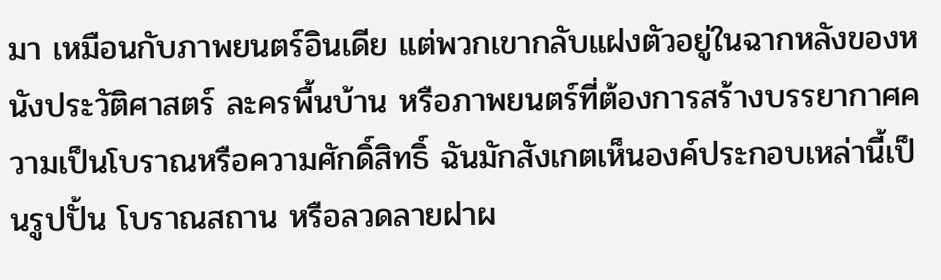มา เหมือนกับภาพยนตร์อินเดีย แต่พวกเขากลับแฝงตัวอยู่ในฉากหลังของหนังประวัติศาสตร์ ละครพื้นบ้าน หรือภาพยนตร์ที่ต้องการสร้างบรรยากาศความเป็นโบราณหรือความศักดิ์สิทธิ์ ฉันมักสังเกตเห็นองค์ประกอบเหล่านี้เป็นรูปปั้น โบราณสถาน หรือลวดลายฝาผ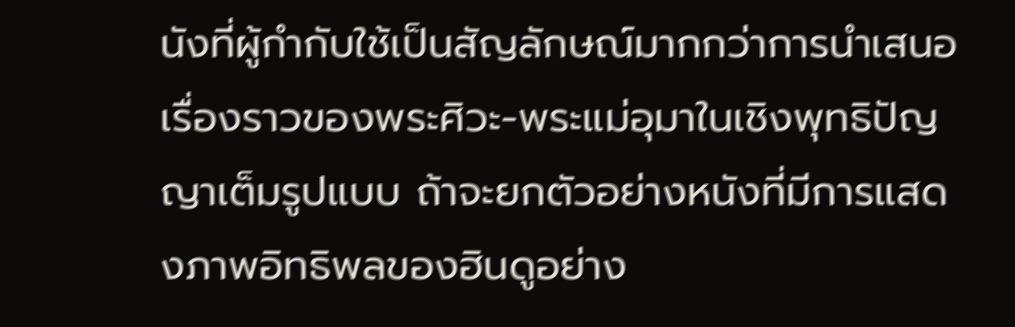นังที่ผู้กำกับใช้เป็นสัญลักษณ์มากกว่าการนำเสนอเรื่องราวของพระศิวะ-พระแม่อุมาในเชิงพุทธิปัญญาเต็มรูปแบบ ถ้าจะยกตัวอย่างหนังที่มีการแสดงภาพอิทธิพลของฮินดูอย่าง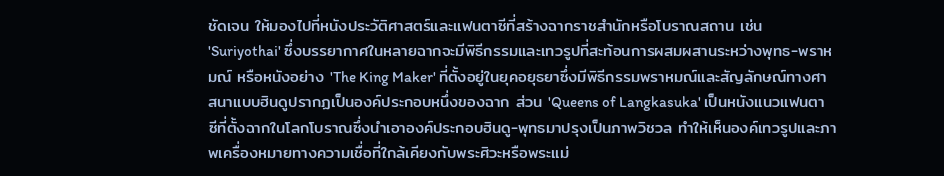ชัดเจน ให้มองไปที่หนังประวัติศาสตร์และแฟนตาซีที่สร้างฉากราชสำนักหรือโบราณสถาน เช่น 'Suriyothai' ซึ่งบรรยากาศในหลายฉากจะมีพิธีกรรมและเทวรูปที่สะท้อนการผสมผสานระหว่างพุทธ-พราหมณ์ หรือหนังอย่าง 'The King Maker' ที่ตั้งอยู่ในยุคอยุธยาซึ่งมีพิธีกรรมพราหมณ์และสัญลักษณ์ทางศาสนาแบบฮินดูปรากฏเป็นองค์ประกอบหนึ่งของฉาก ส่วน 'Queens of Langkasuka' เป็นหนังแนวแฟนตาซีที่ตั้งฉากในโลกโบราณซึ่งนำเอาองค์ประกอบฮินดู-พุทธมาปรุงเป็นภาพวิชวล ทำให้เห็นองค์เทวรูปและภาพเครื่องหมายทางความเชื่อที่ใกล้เคียงกับพระศิวะหรือพระแม่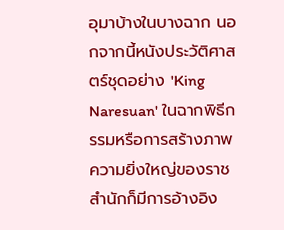อุมาบ้างในบางฉาก นอกจากนี้หนังประวัติศาสตร์ชุดอย่าง 'King Naresuan' ในฉากพิธีกรรมหรือการสร้างภาพความยิ่งใหญ่ของราชสำนักก็มีการอ้างอิง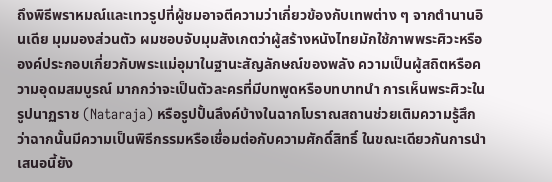ถึงพิธีพราหมณ์และเทวรูปที่ผู้ชมอาจตีความว่าเกี่ยวข้องกับเทพต่าง ๆ จากตำนานอินเดีย มุมมองส่วนตัว ผมชอบจับมุมสังเกตว่าผู้สร้างหนังไทยมักใช้ภาพพระศิวะหรือองค์ประกอบเกี่ยวกับพระแม่อุมาในฐานะสัญลักษณ์ของพลัง ความเป็นผู้สถิตหรือความอุดมสมบูรณ์ มากกว่าจะเป็นตัวละครที่มีบทพูดหรือบทบาทนำ การเห็นพระศิวะในรูปนาฏราช (Nataraja) หรือรูปปั้นลึงค์บ้างในฉากโบราณสถานช่วยเติมความรู้สึกว่าฉากนั้นมีความเป็นพิธีกรรมหรือเชื่อมต่อกับความศักดิ์สิทธิ์ ในขณะเดียวกันการนำเสนอนี้ยัง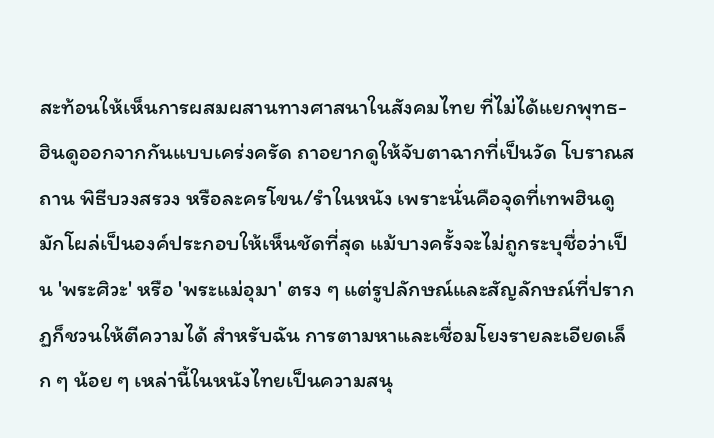สะท้อนให้เห็นการผสมผสานทางศาสนาในสังคมไทย ที่ไม่ได้แยกพุทธ-ฮินดูออกจากกันแบบเคร่งครัด ถาอยากดูให้จับตาฉากที่เป็นวัด โบราณสถาน พิธีบวงสรวง หรือละครโขน/รำในหนัง เพราะนั่นคือจุดที่เทพฮินดูมักโผล่เป็นองค์ประกอบให้เห็นชัดที่สุด แม้บางครั้งจะไม่ถูกระบุชื่อว่าเป็น 'พระศิวะ' หรือ 'พระแม่อุมา' ตรง ๆ แต่รูปลักษณ์และสัญลักษณ์ที่ปรากฏก็ชวนให้ตีความได้ สำหรับฉัน การตามหาและเชื่อมโยงรายละเอียดเล็ก ๆ น้อย ๆ เหล่านี้ในหนังไทยเป็นความสนุ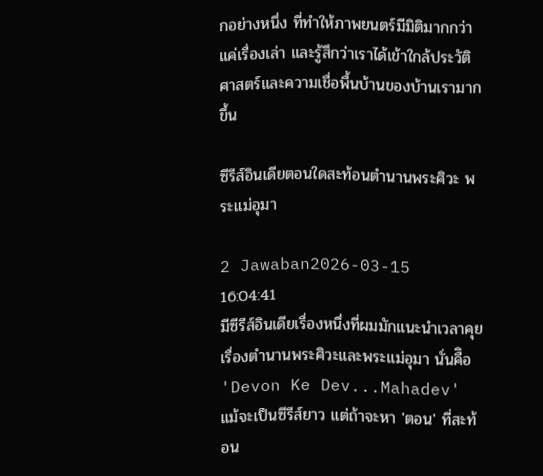กอย่างหนึ่ง ที่ทำให้ภาพยนตร์มีมิติมากกว่าแค่เรื่องเล่า และรู้สึกว่าเราได้เข้าใกล้ประวัติศาสตร์และความเชื่อพื้นบ้านของบ้านเรามากขึ้น

ซีรีส์อินเดียตอนใดสะท้อนตำนานพระศิวะ พระแม่อุมา

2 Jawaban2026-03-15 16:04:41
มีซีรีส์อินเดียเรื่องหนึ่งที่ผมมักแนะนำเวลาคุยเรื่องตำนานพระศิวะและพระแม่อุมา นั่นคืิอ 'Devon Ke Dev...Mahadev' แม้จะเป็นซีรีส์ยาว แต่ถ้าจะหา 'ตอน' ที่สะท้อน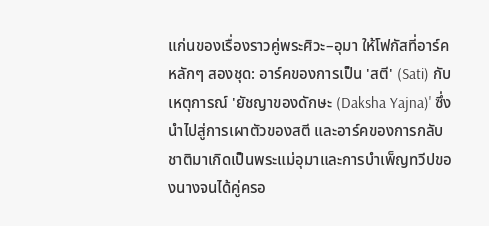แก่นของเรื่องราวคู่พระศิวะ–อุมา ให้โฟกัสที่อาร์คหลักๆ สองชุด: อาร์คของการเป็น 'สตี' (Sati) กับเหตุการณ์ 'ยัชญาของดักษะ (Daksha Yajna)' ซึ่งนำไปสู่การเผาตัวของสตี และอาร์คของการกลับชาติมาเกิดเป็นพระแม่อุมาและการบำเพ็ญทวีปของนางจนได้คู่ครอ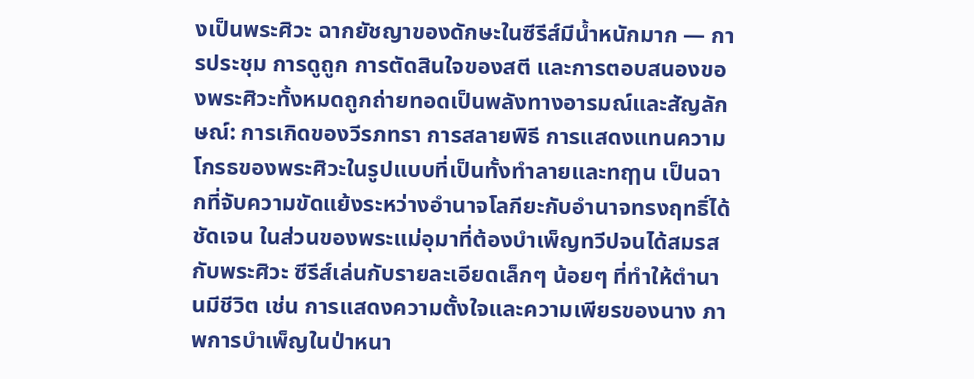งเป็นพระศิวะ ฉากยัชญาของดักษะในซีรีส์มีน้ำหนักมาก — การประชุม การดูถูก การตัดสินใจของสตี และการตอบสนองของพระศิวะทั้งหมดถูกถ่ายทอดเป็นพลังทางอารมณ์และสัญลักษณ์: การเกิดของวีรภทรา การสลายพิธี การแสดงแทนความโกรธของพระศิวะในรูปแบบที่เป็นทั้งทำลายและทฤๅน เป็นฉากที่จับความขัดแย้งระหว่างอำนาจโลกียะกับอำนาจทรงฤทธิ์ได้ชัดเจน ในส่วนของพระแม่อุมาที่ต้องบำเพ็ญทวีปจนได้สมรสกับพระศิวะ ซีรีส์เล่นกับรายละเอียดเล็กๆ น้อยๆ ที่ทำให้ตำนานมีชีวิต เช่น การแสดงความตั้งใจและความเพียรของนาง ภาพการบำเพ็ญในป่าหนา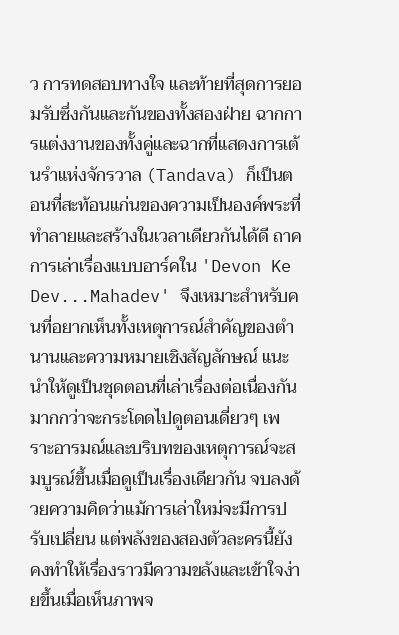ว การทดสอบทางใจ และท้ายที่สุดการยอมรับซึ่งกันและกันของทั้งสองฝ่าย ฉากการแต่งงานของทั้งคู่และฉากที่แสดงการเต้นรำแห่งจักรวาล (Tandava) ก็เป็นตอนที่สะท้อนแก่นของความเป็นองค์พระที่ทำลายและสร้างในเวลาเดียวกันได้ดี ถาคการเล่าเรื่องแบบอาร์คใน 'Devon Ke Dev...Mahadev' จึงเหมาะสำหรับคนที่อยากเห็นทั้งเหตุการณ์สำคัญของตำนานและความหมายเชิงสัญลักษณ์ แนะนำให้ดูเป็นชุดตอนที่เล่าเรื่องต่อเนื่องกัน มากกว่าจะกระโดดไปดูตอนเดี่ยวๆ เพราะอารมณ์และบริบทของเหตุการณ์จะสมบูรณ์ขึ้นเมื่อดูเป็นเรื่องเดียวกัน จบลงด้วยความคิดว่าแม้การเล่าใหม่จะมีการปรับเปลี่ยน แต่พลังของสองตัวละครนี้ยังคงทำให้เรื่องราวมีความขลังและเข้าใจง่ายขึ้นเมื่อเห็นภาพจ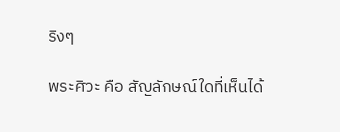ริงๆ

พระศิวะ คือ สัญลักษณ์ใดที่เห็นได้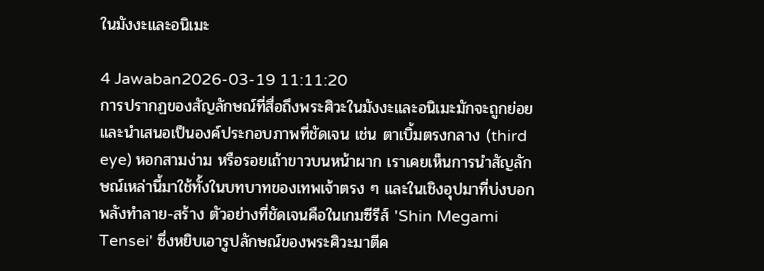ในมังงะและอนิเมะ

4 Jawaban2026-03-19 11:11:20
การปรากฏของสัญลักษณ์ที่สื่อถึงพระศิวะในมังงะและอนิเมะมักจะถูกย่อยและนำเสนอเป็นองค์ประกอบภาพที่ชัดเจน เช่น ตาเบิ้มตรงกลาง (third eye) หอกสามง่าม หรือรอยเถ้าขาวบนหน้าผาก เราเคยเห็นการนำสัญลักษณ์เหล่านี้มาใช้ทั้งในบทบาทของเทพเจ้าตรง ๆ และในเชิงอุปมาที่บ่งบอกพลังทำลาย-สร้าง ตัวอย่างที่ชัดเจนคือในเกมซีรีส์ 'Shin Megami Tensei' ซึ่งหยิบเอารูปลักษณ์ของพระศิวะมาตีค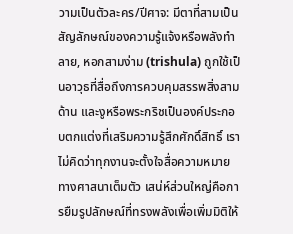วามเป็นตัวละคร/ปีศาจ: มีตาที่สามเป็นสัญลักษณ์ของความรู้แจ้งหรือพลังทำลาย, หอกสามง่าม (trishula) ถูกใช้เป็นอาวุธที่สื่อถึงการควบคุมสรรพสิ่งสามด้าน และงูหรือพระกริชเป็นองค์ประกอบตกแต่งที่เสริมความรู้สึกศักดิ์สิทธิ์ เราไม่คิดว่าทุกงานจะตั้งใจสื่อความหมายทางศาสนาเต็มตัว เสน่ห์ส่วนใหญ่คือการยืมรูปลักษณ์ที่ทรงพลังเพื่อเพิ่มมิติให้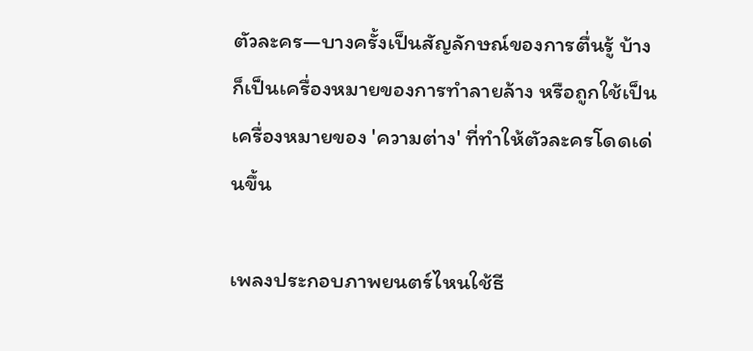ตัวละคร—บางครั้งเป็นสัญลักษณ์ของการตื่นรู้ บ้างก็เป็นเครื่องหมายของการทำลายล้าง หรือถูกใช้เป็นเครื่องหมายของ 'ความต่าง' ที่ทำให้ตัวละครโดดเด่นขึ้น

เพลงประกอบภาพยนตร์ไหนใช้ธี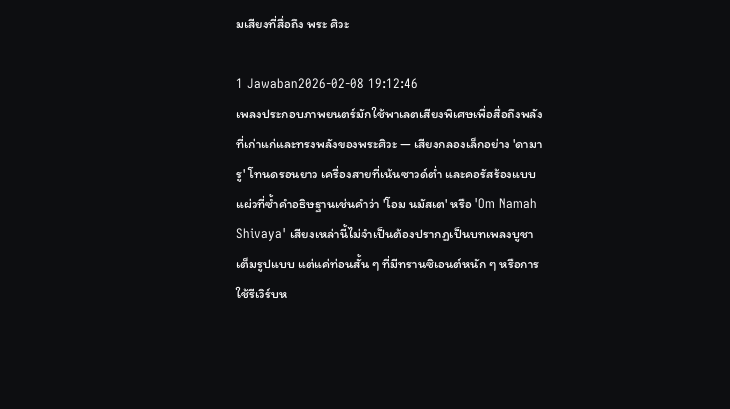มเสียงที่สื่อถึง พระ ศิวะ

1 Jawaban2026-02-08 19:12:46
เพลงประกอบภาพยนตร์มักใช้พาเลตเสียงพิเศษเพื่อสื่อถึงพลังที่เก่าแก่และทรงพลังของพระศิวะ — เสียงกลองเล็กอย่าง 'ดามารู' โทนดรอนยาว เครื่องสายที่เน้นซาวด์ต่ำ และคอรัสร้องแบบแผ่วที่ซ้ำคำอธิษฐานเช่นคำว่า 'โอม นมัสเต' หรือ 'Om Namah Shivaya' เสียงเหล่านี้ไม่จำเป็นต้องปรากฏเป็นบทเพลงบูชาเต็มรูปแบบ แต่แค่ท่อนสั้น ๆ ที่มีทรานซิเอนต์หนัก ๆ หรือการใช้รีเวิร์บห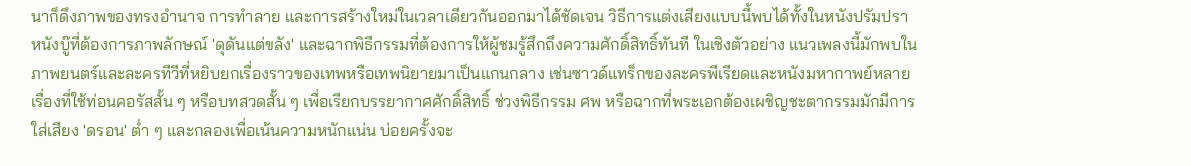นาก็ดึงภาพของทรงอำนาจ การทำลาย และการสร้างใหม่ในเวลาเดียวกันออกมาได้ชัดเจน วิธีการแต่งเสียงแบบนี้พบได้ทั้งในหนังปรัมปรา หนังบู๊ที่ต้องการภาพลักษณ์ 'ดุดันแต่ขลัง' และฉากพิธีกรรมที่ต้องการให้ผู้ชมรู้สึกถึงความศักดิ์สิทธิ์ทันที ในเชิงตัวอย่าง แนวเพลงนี้มักพบในภาพยนตร์และละครทีวีที่หยิบยกเรื่องราวของเทพหรือเทพนิยายมาเป็นแกนกลาง เช่นซาวด์แทร็กของละครพีเรียดและหนังมหากาพย์หลายเรื่องที่ใช้ท่อนคอรัสสั้น ๆ หรือบทสวดสั้น ๆ เพื่อเรียกบรรยากาศศักดิ์สิทธิ์ ช่วงพิธีกรรม ศพ หรือฉากที่พระเอกต้องเผชิญชะตากรรมมักมีการใส่เสียง 'ดรอน' ต่ำ ๆ และกลองเพื่อเน้นความหนักแน่น บ่อยครั้งจะ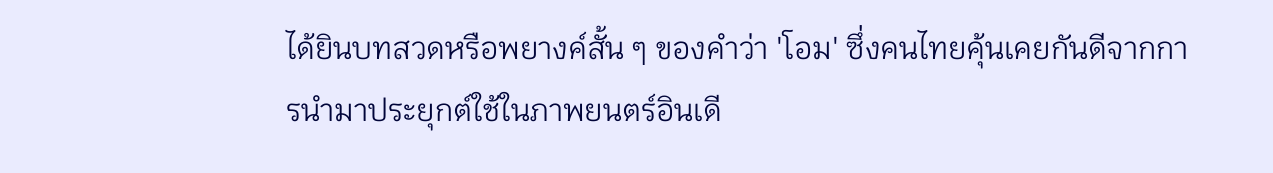ได้ยินบทสวดหรือพยางค์สั้น ๆ ของคำว่า 'โอม' ซึ่งคนไทยคุ้นเคยกันดีจากการนำมาประยุกต์ใช้ในภาพยนตร์อินเดี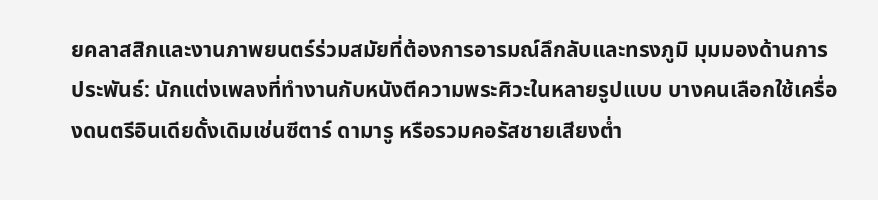ยคลาสสิกและงานภาพยนตร์ร่วมสมัยที่ต้องการอารมณ์ลึกลับและทรงภูมิ มุมมองด้านการประพันธ์: นักแต่งเพลงที่ทำงานกับหนังตีความพระศิวะในหลายรูปแบบ บางคนเลือกใช้เครื่องดนตรีอินเดียดั้งเดิมเช่นซีตาร์ ดามารู หรือรวมคอรัสชายเสียงต่ำ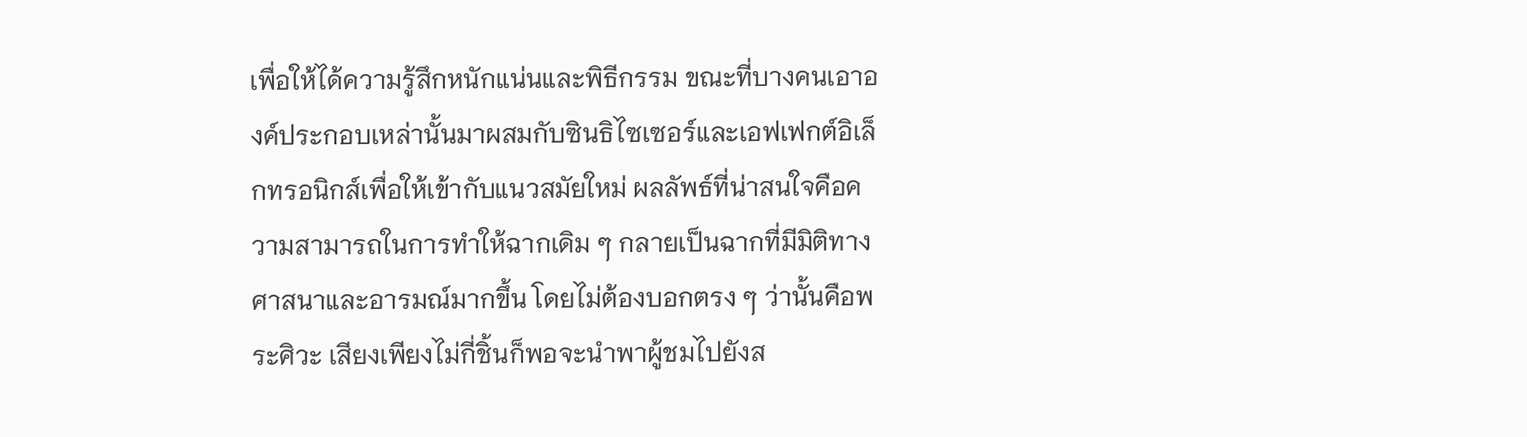เพื่อให้ได้ความรู้สึกหนักแน่นและพิธีกรรม ขณะที่บางคนเอาองค์ประกอบเหล่านั้นมาผสมกับซินธิไซเซอร์และเอฟเฟกต์อิเล็กทรอนิกส์เพื่อให้เข้ากับแนวสมัยใหม่ ผลลัพธ์ที่น่าสนใจคือความสามารถในการทำให้ฉากเดิม ๆ กลายเป็นฉากที่มีมิติทางศาสนาและอารมณ์มากขึ้น โดยไม่ต้องบอกตรง ๆ ว่านั้นคือพระศิวะ เสียงเพียงไม่กี่ชิ้นก็พอจะนำพาผู้ชมไปยังส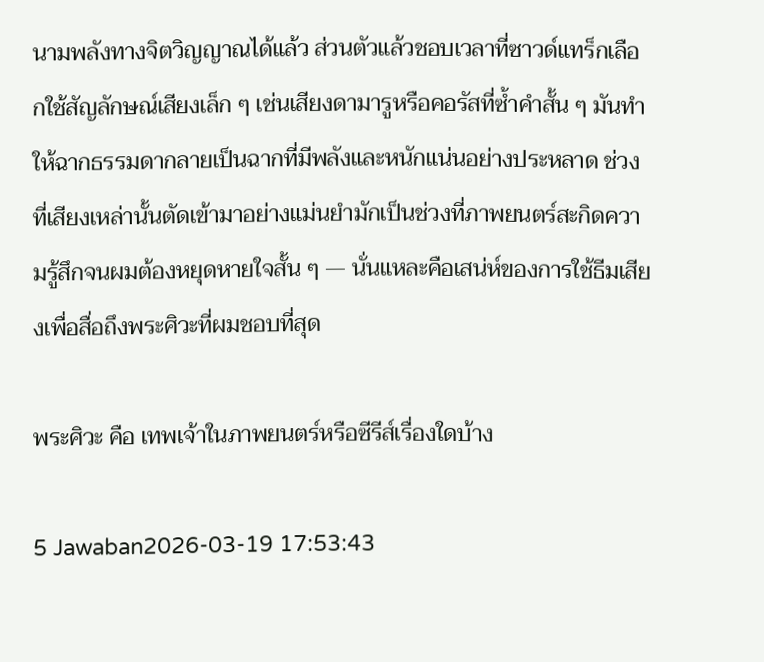นามพลังทางจิตวิญญาณได้แล้ว ส่วนตัวแล้วชอบเวลาที่ซาวด์แทร็กเลือกใช้สัญลักษณ์เสียงเล็ก ๆ เช่นเสียงดามารูหรือคอรัสที่ซ้ำคำสั้น ๆ มันทำให้ฉากธรรมดากลายเป็นฉากที่มีพลังและหนักแน่นอย่างประหลาด ช่วงที่เสียงเหล่านั้นตัดเข้ามาอย่างแม่นยำมักเป็นช่วงที่ภาพยนตร์สะกิดความรู้สึกจนผมต้องหยุดหายใจสั้น ๆ — นั่นแหละคือเสน่ห์ของการใช้ธีมเสียงเพื่อสื่อถึงพระศิวะที่ผมชอบที่สุด

พระศิวะ คือ เทพเจ้าในภาพยนตร์หรือซีรีส์เรื่องใดบ้าง

5 Jawaban2026-03-19 17:53:43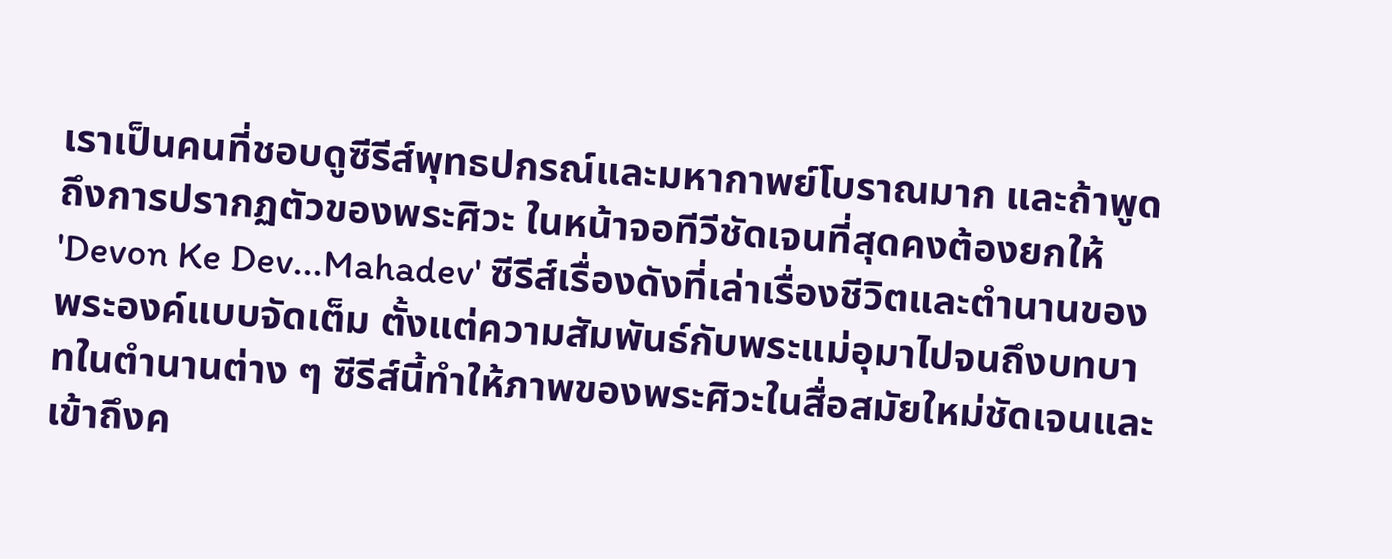เราเป็นคนที่ชอบดูซีรีส์พุทธปกรณ์และมหากาพย์โบราณมาก และถ้าพูดถึงการปรากฏตัวของพระศิวะ ในหน้าจอทีวีชัดเจนที่สุดคงต้องยกให้ 'Devon Ke Dev...Mahadev' ซีรีส์เรื่องดังที่เล่าเรื่องชีวิตและตำนานของพระองค์แบบจัดเต็ม ตั้งแต่ความสัมพันธ์กับพระแม่อุมาไปจนถึงบทบาทในตำนานต่าง ๆ ซีรีส์นี้ทำให้ภาพของพระศิวะในสื่อสมัยใหม่ชัดเจนและเข้าถึงค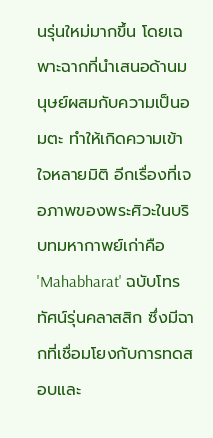นรุ่นใหม่มากขึ้น โดยเฉพาะฉากที่นำเสนอด้านมนุษย์ผสมกับความเป็นอมตะ ทำให้เกิดความเข้าใจหลายมิติ อีกเรื่องที่เจอภาพของพระศิวะในบริบทมหากาพย์เก่าคือ 'Mahabharat' ฉบับโทรทัศน์รุ่นคลาสสิก ซึ่งมีฉากที่เชื่อมโยงกับการทดสอบและ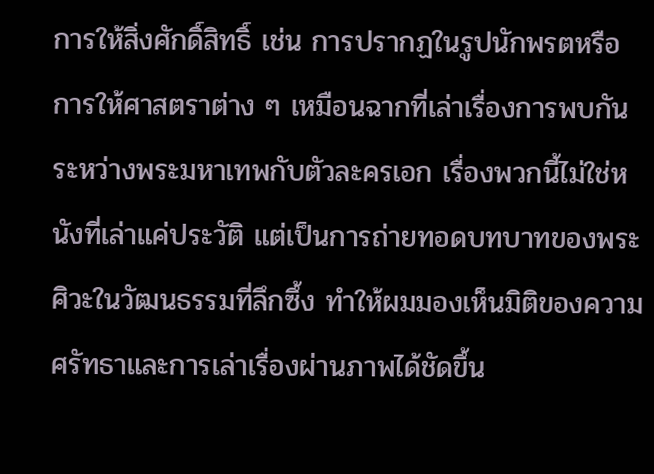การให้สิ่งศักดิ์สิทธิ์ เช่น การปรากฏในรูปนักพรตหรือการให้ศาสตราต่าง ๆ เหมือนฉากที่เล่าเรื่องการพบกันระหว่างพระมหาเทพกับตัวละครเอก เรื่องพวกนี้ไม่ใช่หนังที่เล่าแค่ประวัติ แต่เป็นการถ่ายทอดบทบาทของพระศิวะในวัฒนธรรมที่ลึกซึ้ง ทำให้ผมมองเห็นมิติของความศรัทธาและการเล่าเรื่องผ่านภาพได้ชัดขึ้น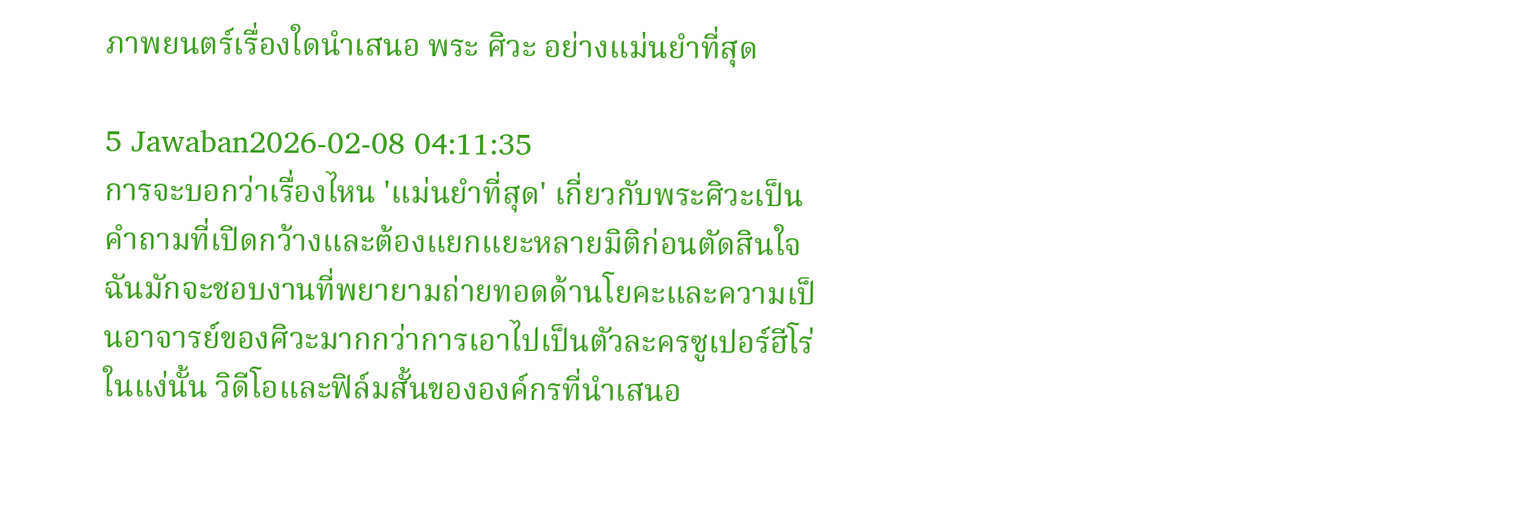ภาพยนตร์เรื่องใดนำเสนอ พระ ศิวะ อย่างแม่นยำที่สุด

5 Jawaban2026-02-08 04:11:35
การจะบอกว่าเรื่องไหน 'แม่นยำที่สุด' เกี่ยวกับพระศิวะเป็นคำถามที่เปิดกว้างและต้องแยกแยะหลายมิติก่อนตัดสินใจ ฉันมักจะชอบงานที่พยายามถ่ายทอดด้านโยคะและความเป็นอาจารย์ของศิวะมากกว่าการเอาไปเป็นตัวละครซูเปอร์ฮีโร่ ในแง่นั้น วิดีโอและฟิล์มสั้นขององค์กรที่นำเสนอ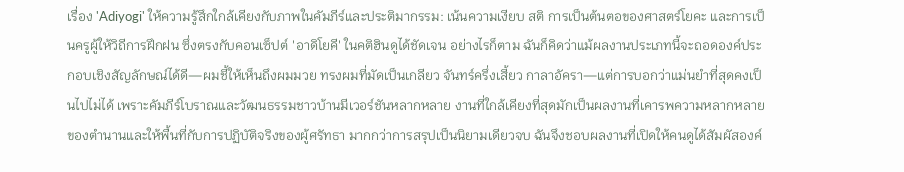เรื่อง 'Adiyogi' ให้ความรู้สึกใกล้เคียงกับภาพในคัมภีร์และประติมากรรม: เน้นความเงียบ สติ การเป็นต้นตอของศาสตร์โยคะ และการเป็นครูผู้ให้วิถีการฝึกฝน ซึ่งตรงกับคอนเซ็ปต์ 'อาดิโยคี' ในคติฮินดูได้ชัดเจน อย่างไรก็ตาม ฉันก็คิดว่าแม้ผลงานประเภทนี้จะถอดองค์ประกอบเชิงสัญลักษณ์ได้ดี—ผมชี้ให้เห็นถึงผมมวย ทรงผมที่มัดเป็นเกลียว จันทร์ครึ่งเสี้ยว กาลาอัครา—แต่การบอกว่าแม่นยำที่สุดคงเป็นไปไม่ได้ เพราะคัมภีร์โบราณและวัฒนธรรมชาวบ้านมีเวอร์ชันหลากหลาย งานที่ใกล้เคียงที่สุดมักเป็นผลงานที่เคารพความหลากหลายของตำนานและให้พื้นที่กับการปฏิบัติจริงของผู้ศรัทธา มากกว่าการสรุปเป็นนิยามเดียวจบ ฉันจึงชอบผลงานที่เปิดให้คนดูได้สัมผัสองค์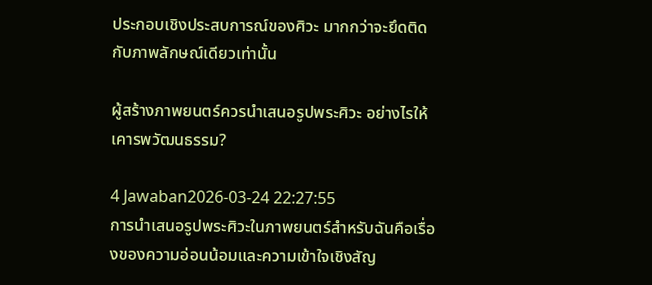ประกอบเชิงประสบการณ์ของศิวะ มากกว่าจะยึดติดกับภาพลักษณ์เดียวเท่านั้น

ผู้สร้างภาพยนตร์ควรนำเสนอรูปพระศิวะ อย่างไรให้เคารพวัฒนธรรม?

4 Jawaban2026-03-24 22:27:55
การนำเสนอรูปพระศิวะในภาพยนตร์สำหรับฉันคือเรื่องของความอ่อนน้อมและความเข้าใจเชิงสัญ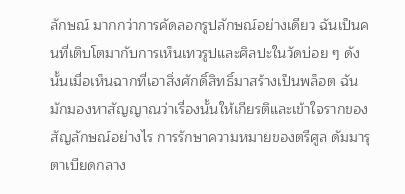ลักษณ์ มากกว่าการคัดลอกรูปลักษณ์อย่างเดียว ฉันเป็นคนที่เติบโตมากับการเห็นเทวรูปและศิลปะในวัดบ่อย ๆ ดังนั้นเมื่อเห็นฉากที่เอาสิ่งศักดิ์สิทธิ์มาสร้างเป็นพล็อต ฉันมักมองหาสัญญาณว่าเรื่องนั้นให้เกียรติและเข้าใจรากของสัญลักษณ์อย่างไร การรักษาความหมายของตรีศูล ดัมมารุ ตาเบียดกลาง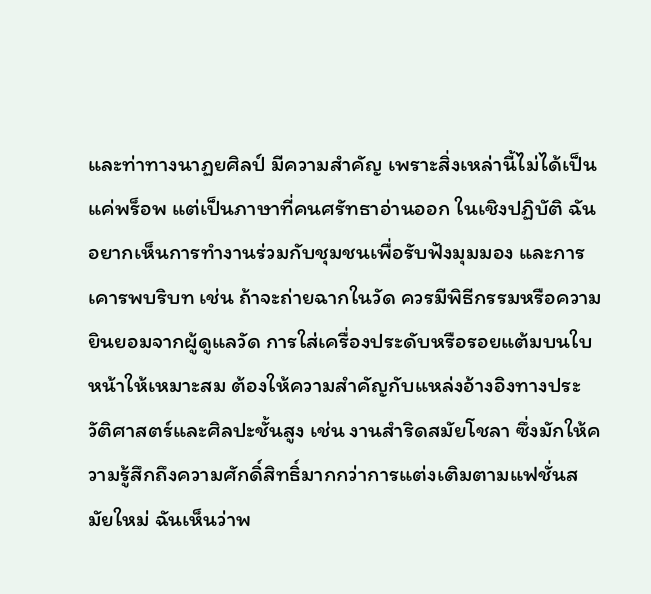และท่าทางนาฏยศิลป์ มีความสำคัญ เพราะสิ่งเหล่านี้ไม่ได้เป็นแค่พร็อพ แต่เป็นภาษาที่คนศรัทธาอ่านออก ในเชิงปฏิบัติ ฉันอยากเห็นการทำงานร่วมกับชุมชนเพื่อรับฟังมุมมอง และการเคารพบริบท เช่น ถ้าจะถ่ายฉากในวัด ควรมีพิธีกรรมหรือความยินยอมจากผู้ดูแลวัด การใส่เครื่องประดับหรือรอยแต้มบนใบหน้าให้เหมาะสม ต้องให้ความสำคัญกับแหล่งอ้างอิงทางประวัติศาสตร์และศิลปะชั้นสูง เช่น งานสำริดสมัยโชลา ซึ่งมักให้ความรู้สึกถึงความศักดิ์สิทธิ์มากกว่าการแต่งเติมตามแฟชั่นสมัยใหม่ ฉันเห็นว่าพ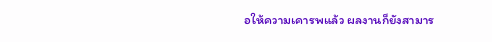อให้ความเคารพแล้ว ผลงานก็ยังสามาร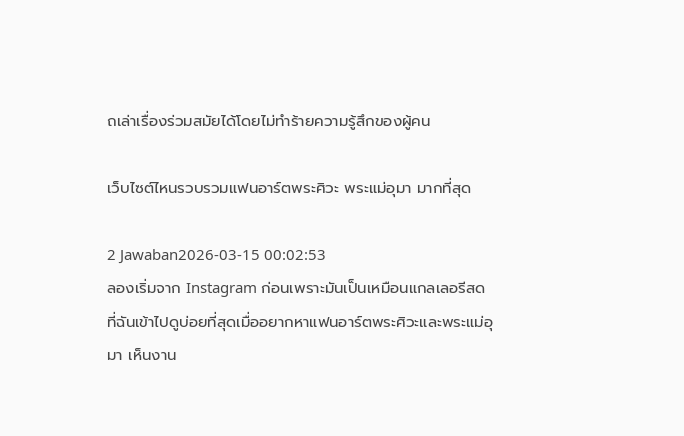ถเล่าเรื่องร่วมสมัยได้โดยไม่ทำร้ายความรู้สึกของผู้คน

เว็บไซต์ไหนรวบรวมแฟนอาร์ตพระศิวะ พระแม่อุมา มากที่สุด

2 Jawaban2026-03-15 00:02:53
ลองเริ่มจาก Instagram ก่อนเพราะมันเป็นเหมือนแกลเลอรีสดที่ฉันเข้าไปดูบ่อยที่สุดเมื่ออยากหาแฟนอาร์ตพระศิวะและพระแม่อุมา เห็นงาน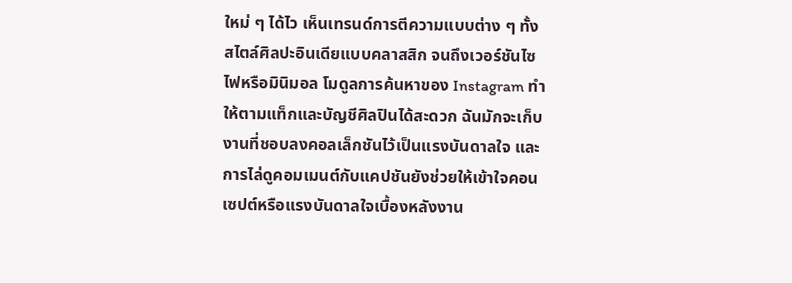ใหม่ ๆ ได้ไว เห็นเทรนด์การตีความแบบต่าง ๆ ทั้งสไตล์ศิลปะอินเดียแบบคลาสสิก จนถึงเวอร์ชันไซไฟหรือมินิมอล โมดูลการค้นหาของ Instagram ทำให้ตามแท็กและบัญชีศิลปินได้สะดวก ฉันมักจะเก็บงานที่ชอบลงคอลเล็กชันไว้เป็นแรงบันดาลใจ และการไล่ดูคอมเมนต์กับแคปชันยังช่วยให้เข้าใจคอนเซปต์หรือแรงบันดาลใจเบื้องหลังงาน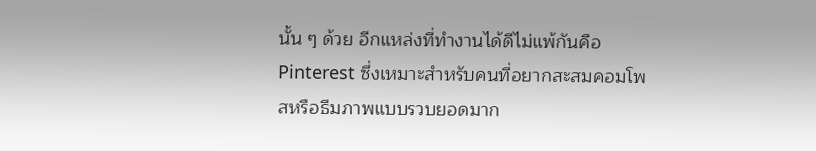นั้น ๆ ด้วย อีกแหล่งที่ทำงานได้ดีไม่แพ้กันคือ Pinterest ซึ่งเหมาะสำหรับคนที่อยากสะสมคอมโพสหรือธีมภาพแบบรวบยอดมาก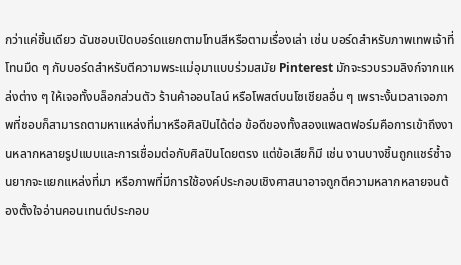กว่าแค่ชิ้นเดียว ฉันชอบเปิดบอร์ดแยกตามโทนสีหรือตามเรื่องเล่า เช่น บอร์ดสำหรับภาพเทพเจ้าที่โทนมืด ๆ กับบอร์ดสำหรับตีความพระแม่อุมาแบบร่วมสมัย Pinterest มักจะรวบรวมลิงก์จากแหล่งต่าง ๆ ให้เจอทั้งบล็อกส่วนตัว ร้านค้าออนไลน์ หรือโพสต์บนโซเชียลอื่น ๆ เพราะงั้นเวลาเจอภาพที่ชอบก็สามารถตามหาแหล่งที่มาหรือศิลปินได้ต่อ ข้อดีของทั้งสองแพลตฟอร์มคือการเข้าถึงงานหลากหลายรูปแบบและการเชื่อมต่อกับศิลปินโดยตรง แต่ข้อเสียก็มี เช่น งานบางชิ้นถูกแชร์ซ้ำจนยากจะแยกแหล่งที่มา หรือภาพที่มีการใช้องค์ประกอบเชิงศาสนาอาจถูกตีความหลากหลายจนต้องตั้งใจอ่านคอนเทนต์ประกอบ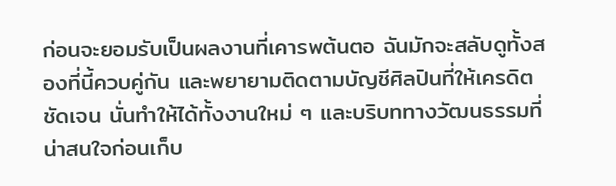ก่อนจะยอมรับเป็นผลงานที่เคารพต้นตอ ฉันมักจะสลับดูทั้งสองที่นี้ควบคู่กัน และพยายามติดตามบัญชีศิลปินที่ให้เครดิตชัดเจน นั่นทำให้ได้ทั้งงานใหม่ ๆ และบริบททางวัฒนธรรมที่น่าสนใจก่อนเก็บ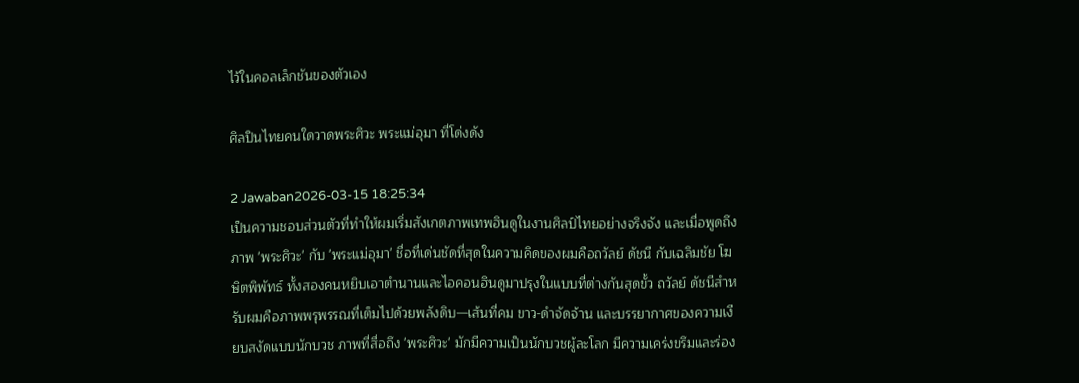ไว้ในคอลเล็กชันของตัวเอง

ศิลปินไทยคนใดวาดพระศิวะ พระแม่อุมา ที่โด่งดัง

2 Jawaban2026-03-15 18:25:34
เป็นความชอบส่วนตัวที่ทำให้ผมเริ่มสังเกตภาพเทพฮินดูในงานศิลป์ไทยอย่างจริงจัง และเมื่อพูดถึงภาพ 'พระศิวะ' กับ 'พระแม่อุมา' ชื่อที่เด่นชัดที่สุดในความคิดของผมคือถวัลย์ ดัชนี กับเฉลิมชัย โฆษิตพิพัทธ์ ทั้งสองคนหยิบเอาตำนานและไอคอนฮินดูมาปรุงในแบบที่ต่างกันสุดขั้ว ถวัลย์ ดัชนีสำหรับผมคือภาพพรุพรรณที่เต็มไปด้วยพลังดิบ—เส้นที่คม ขาว-ดำจัดจ้าน และบรรยากาศของความเงียบสงัดแบบนักบวช ภาพที่สื่อถึง 'พระศิวะ' มักมีความเป็นนักบวชผู้ละโลก มีความเคร่งขรึมและร่อง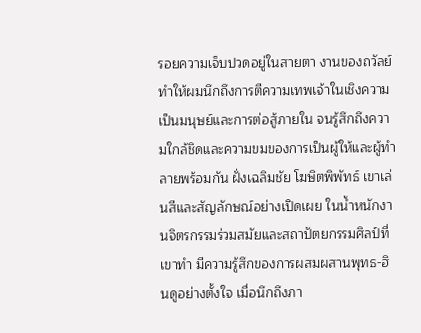รอยความเจ็บปวดอยู่ในสายตา งานของถวัลย์ทำให้ผมนึกถึงการตีความเทพเจ้าในเชิงความเป็นมนุษย์และการต่อสู้ภายใน จนรู้สึกถึงความใกล้ชิดและความขมของการเป็นผู้ให้และผู้ทำลายพร้อมกัน ฝั่งเฉลิมชัย โฆษิตพิพัทธ์ เขาเล่นสีและสัญลักษณ์อย่างเปิดเผย ในน้ำหนักงานจิตรกรรมร่วมสมัยและสถาปัตยกรรมศิลป์ที่เขาทำ มีความรู้สึกของการผสมผสานพุทธ-ฮินดูอย่างตั้งใจ เมื่อนึกถึงภา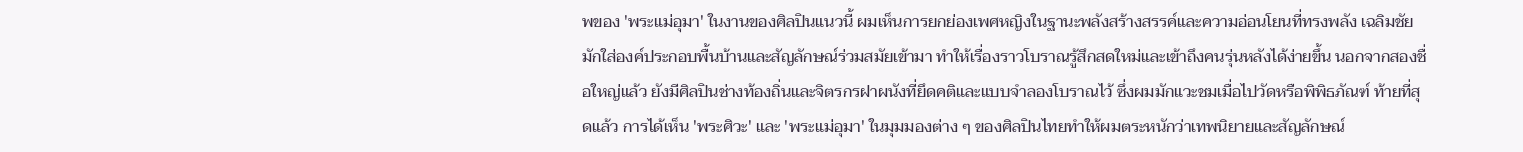พของ 'พระแม่อุมา' ในงานของศิลปินแนวนี้ ผมเห็นการยกย่องเพศหญิงในฐานะพลังสร้างสรรค์และความอ่อนโยนที่ทรงพลัง เฉลิมชัยมักใส่องค์ประกอบพื้นบ้านและสัญลักษณ์ร่วมสมัยเข้ามา ทำให้เรื่องราวโบราณรู้สึกสดใหม่และเข้าถึงคนรุ่นหลังได้ง่ายขึ้น นอกจากสองชื่อใหญ่แล้ว ยังมีศิลปินช่างท้องถิ่นและจิตรกรฝาผนังที่ยึดคติและแบบจำลองโบราณไว้ ซึ่งผมมักแวะชมเมื่อไปวัดหรือพิพิธภัณฑ์ ท้ายที่สุดแล้ว การได้เห็น 'พระศิวะ' และ 'พระแม่อุมา' ในมุมมองต่าง ๆ ของศิลปินไทยทำให้ผมตระหนักว่าเทพนิยายและสัญลักษณ์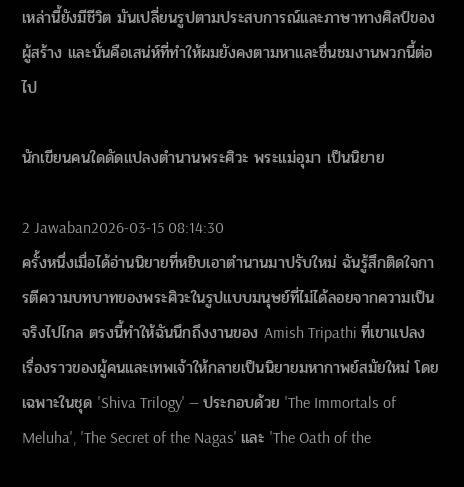เหล่านี้ยังมีชีวิต มันเปลี่ยนรูปตามประสบการณ์และภาษาทางศิลป์ของผู้สร้าง และนั่นคือเสน่ห์ที่ทำให้ผมยังคงตามหาและชื่นชมงานพวกนี้ต่อไป

นักเขียนคนใดดัดแปลงตำนานพระศิวะ พระแม่อุมา เป็นนิยาย

2 Jawaban2026-03-15 08:14:30
ครั้งหนึ่งเมื่อได้อ่านนิยายที่หยิบเอาตำนานมาปรับใหม่ ฉันรู้สึกติดใจการตีความบทบาทของพระศิวะในรูปแบบมนุษย์ที่ไม่ได้ลอยจากความเป็นจริงไปไกล ตรงนี้ทำให้ฉันนึกถึงงานของ Amish Tripathi ที่เขาแปลงเรื่องราวของผู้คนและเทพเจ้าให้กลายเป็นนิยายมหากาพย์สมัยใหม่ โดยเฉพาะในชุด 'Shiva Trilogy' — ประกอบด้วย 'The Immortals of Meluha', 'The Secret of the Nagas' และ 'The Oath of the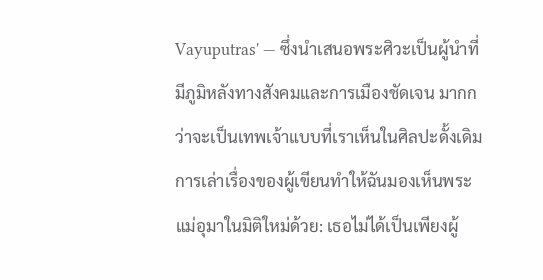Vayuputras' — ซึ่งนำเสนอพระศิวะเป็นผู้นำที่มีภูมิหลังทางสังคมและการเมืองชัดเจน มากกว่าจะเป็นเทพเจ้าแบบที่เราเห็นในศิลปะดั้งเดิม การเล่าเรื่องของผู้เขียนทำให้ฉันมองเห็นพระแม่อุมาในมิติใหม่ด้วย: เธอไม่ได้เป็นเพียงผู้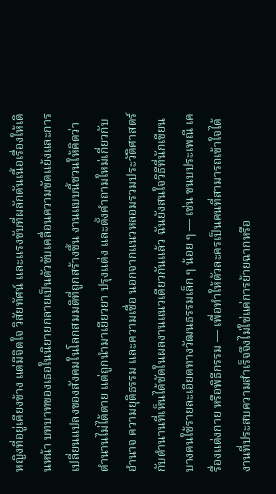หญิงที่อยู่เคียงข้าง แต่มีจิตใจ วิสัยทัศน์ และแรงขับที่ผลักดันเนื้อเรื่องให้เดินหน้า บทบาทของเธอในนิยายกลายเป็นตัวขับเคลื่อนความขัดแย้งและการเปลี่ยนแปลงของสังคมในโลกสมมติที่ถูกสร้างขึ้น งานแบบนี้ชวนให้คิดว่าตำนานไม่ได้ตาย แต่ถูกนำมาเยียวยา ปรุงแต่ง และตั้งคำถามใหม่เกี่ยวกับอำนาจ ความยุติธรรม และความเชื่อ นอกจากแนวหลอมรวมประวัติศาสตร์กับตำนานที่เห็นได้ชัดในผลงานแนวเดียวกันแล้ว ฉันยังสนใจวิธีที่นักเขียนบางคนใช้รายละเอียดทางวัฒนธรรมเล็ก ๆ น้อย ๆ — เช่น ขนบประเพณี เครื่องแต่งกาย หรือพิธีกรรม — เพื่อทำให้ตัวละครเป็นคนที่สามารถเข้าใจได้ งานที่ประสบความสำเร็จจึงไม่ใช่แค่การย้ายฉากหรือ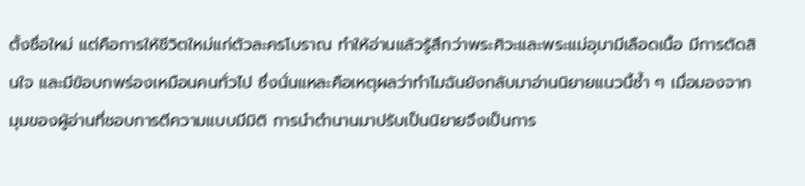ตั้งชื่อใหม่ แต่คือการให้ชีวิตใหม่แก่ตัวละครโบราณ ทำให้อ่านแล้วรู้สึกว่าพระศิวะและพระแม่อุมามีเลือดเนื้อ มีการตัดสินใจ และมีข้อบกพร่องเหมือนคนทั่วไป ซึ่งนั่นแหละคือเหตุผลว่าทำไมฉันยังกลับมาอ่านนิยายแนวนี้ซ้ำ ๆ เมื่อมองจากมุมของผู้อ่านที่ชอบการตีความแบบมีมิติ การนำตำนานมาปรับเป็นนิยายจึงเป็นการ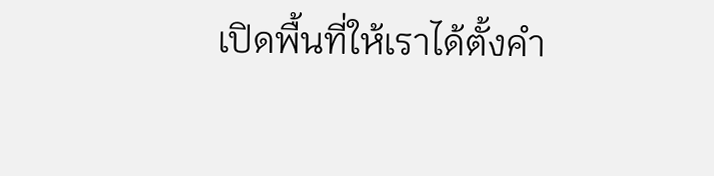เปิดพื้นที่ให้เราได้ตั้งคำ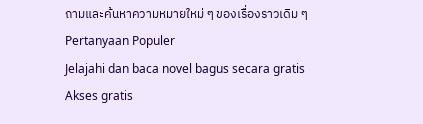ถามและค้นหาความหมายใหม่ ๆ ของเรื่องราวเดิม ๆ
Pertanyaan Populer
Jelajahi dan baca novel bagus secara gratis
Akses gratis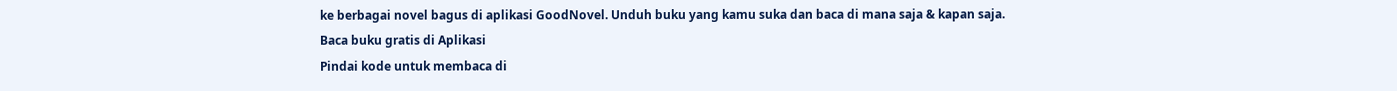ke berbagai novel bagus di aplikasi GoodNovel. Unduh buku yang kamu suka dan baca di mana saja & kapan saja.
Baca buku gratis di Aplikasi
Pindai kode untuk membaca di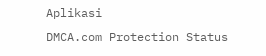Aplikasi
DMCA.com Protection Status